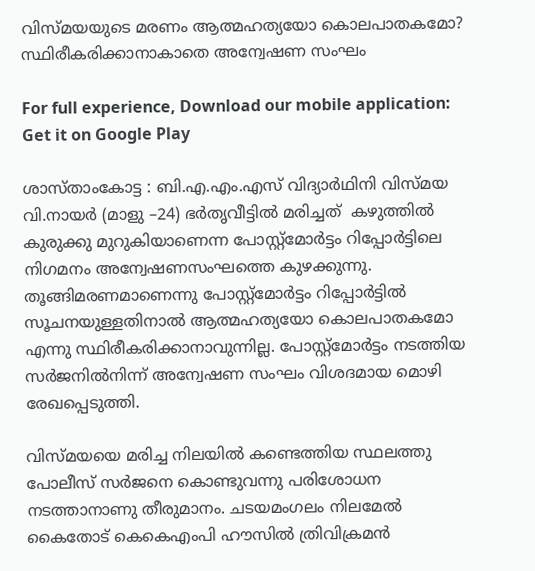വിസ്മയയുടെ മരണം ആത്മഹത്യയോ കൊലപാതകമോ? സ്ഥിരീകരിക്കാനാകാതെ അന്വേഷണ സംഘം

For full experience, Download our mobile application:
Get it on Google Play

ശാസ്താംകോട്ട : ബി.എ.എം.എസ് വിദ്യാർഥിനി വിസ്മയ വി.നായർ (മാളു –24) ഭർതൃവീട്ടിൽ മരിച്ചത്  കഴുത്തിൽ കുരുക്കു മുറുകിയാണെന്ന പോസ്റ്റ്മോർട്ടം റിപ്പോർട്ടിലെ നിഗമനം അന്വേഷണസംഘത്തെ കുഴക്കുന്നു. തൂങ്ങിമരണമാണെന്നു പോസ്റ്റ്മോർട്ടം റിപ്പോർട്ടിൽ സൂചനയുള്ളതിനാൽ ആത്മഹത്യയോ കൊലപാതകമോ എന്നു സ്ഥിരീകരിക്കാനാവുന്നില്ല. പോസ്റ്റ്മോർട്ടം നടത്തിയ സർജനിൽനിന്ന് അന്വേഷണ സംഘം വിശദമായ മൊഴി രേഖപ്പെടുത്തി.

വിസ്മയയെ മരിച്ച നിലയിൽ കണ്ടെത്തിയ സ്ഥലത്തു പോലീസ് സർജനെ കൊണ്ടുവന്നു പരിശോധന നടത്താനാണു തീരുമാനം. ചടയമംഗലം നിലമേൽ കൈതോട് കെകെഎംപി ഹൗസിൽ ത്രിവിക്രമൻ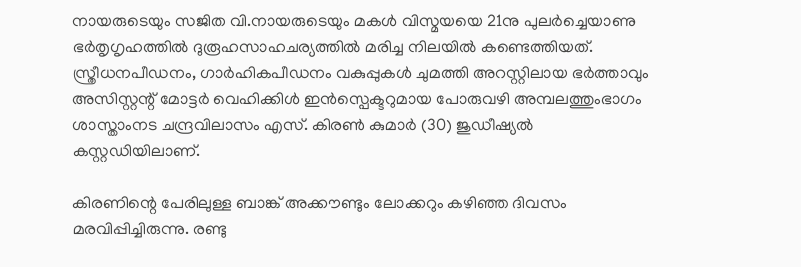നായരുടെയും സജിത വി.നായരുടെയും മകൾ വിസ്മയയെ 21നു പുലർച്ചെയാണു ഭർതൃഗൃഹത്തിൽ ദുരൂഹസാഹചര്യത്തിൽ മരിച്ച നിലയിൽ കണ്ടെത്തിയത്. സ്ത്രീധനപീഡനം, ഗാർഹികപീഡനം വകുപ്പുകൾ ചുമത്തി അറസ്റ്റിലായ ഭർത്താവും അസിസ്റ്റന്റ് മോട്ടർ വെഹിക്കിൾ ഇൻസ്പെക്ടറുമായ പോരുവഴി അമ്പലത്തുംഭാഗം ശാസ്താംനട ചന്ദ്രവിലാസം എസ്. കിരൺ കുമാർ (30) ജുഡീഷ്യൽ കസ്റ്റഡിയിലാണ്.

കിരണിന്റെ പേരിലുള്ള ബാങ്ക് അക്കൗണ്ടും ലോക്കറും കഴിഞ്ഞ ദിവസം മരവിപ്പിച്ചിരുന്നു. രണ്ടു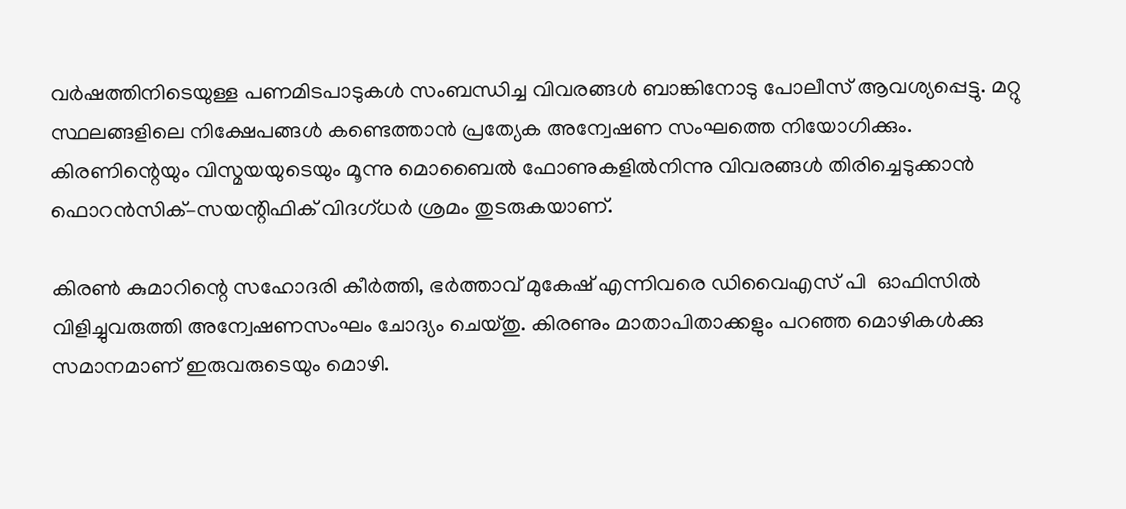വർഷത്തിനിടെയുള്ള പണമിടപാടുകൾ സംബന്ധിച്ച വിവരങ്ങൾ ബാങ്കിനോടു പോലീസ് ആവശ്യപ്പെട്ടു. മറ്റു സ്ഥലങ്ങളിലെ നിക്ഷേപങ്ങൾ കണ്ടെത്താൻ പ്രത്യേക അന്വേഷണ സംഘത്തെ നിയോഗിക്കും. കിരണിന്റെയും വിസ്മയയുടെയും മൂന്നു മൊബൈൽ ഫോണുകളിൽനിന്നു വിവരങ്ങൾ തിരിച്ചെടുക്കാൻ ഫൊറൻസിക്–സയന്റിഫിക് വിദഗ്ധർ ശ്രമം തുടരുകയാണ്.

കിരൺ കുമാറിന്റെ സഹോദരി കീർത്തി, ഭർത്താവ് മുകേഷ് എന്നിവരെ ഡിവൈഎസ് പി  ഓഫിസിൽ വിളിച്ചുവരുത്തി അന്വേഷണസംഘം ചോദ്യം ചെയ്തു. കിരണും മാതാപിതാക്കളും പറഞ്ഞ മൊഴികൾക്കു സമാനമാണ് ഇരുവരുടെയും മൊഴി.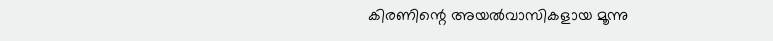കിരണിന്റെ അയൽവാസികളായ മൂന്നു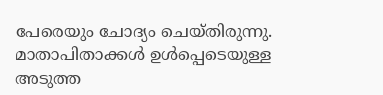പേരെയും ചോദ്യം ചെയ്തിരുന്നു. മാതാപിതാക്കൾ ഉൾപ്പെടെയുള്ള അടുത്ത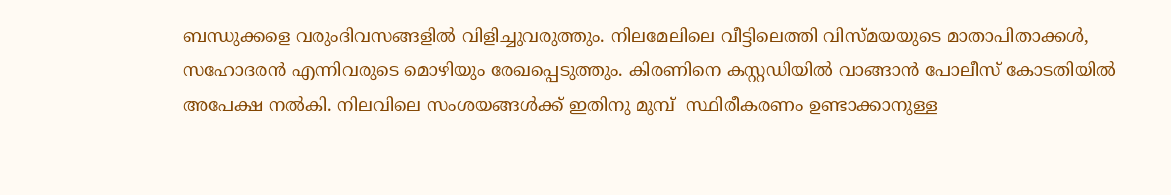ബന്ധുക്കളെ വരുംദിവസങ്ങളിൽ വിളിച്ചുവരുത്തും. നിലമേലിലെ വീട്ടിലെത്തി വിസ്മയയുടെ മാതാപിതാക്കൾ, സഹോദരൻ എന്നിവരുടെ മൊഴിയും രേഖപ്പെടുത്തും. കിരണിനെ കസ്റ്റഡിയിൽ വാങ്ങാൻ പോലീസ് കോടതിയിൽ അപേക്ഷ നൽകി. നിലവിലെ സംശയങ്ങൾക്ക് ഇതിനു മുമ്പ്  സ്ഥിരീകരണം ഉണ്ടാക്കാനുള്ള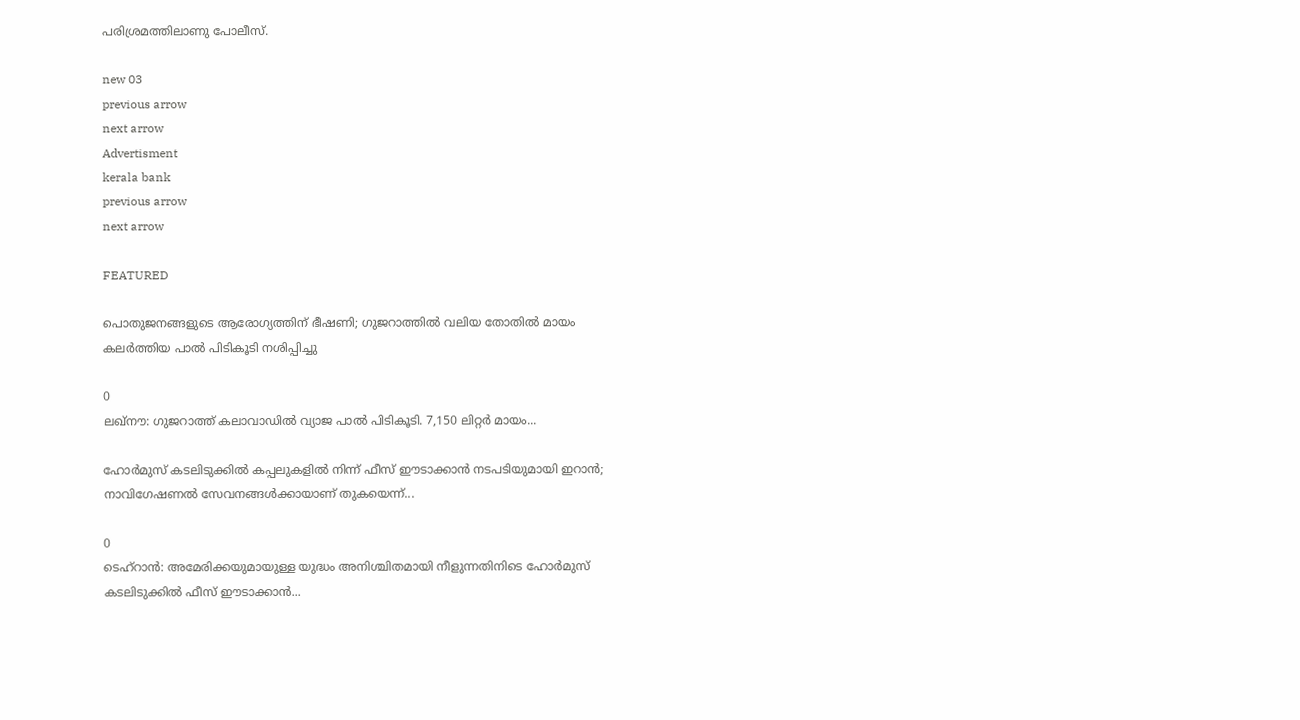പരിശ്രമത്തിലാണു പോലീസ്.

new 03
previous arrow
next arrow
Advertisment
kerala bank
previous arrow
next arrow

FEATURED

പൊതുജനങ്ങളുടെ ആരോഗ്യത്തിന് ഭീഷണി; ഗുജറാത്തിൽ വലിയ തോതിൽ മായം കലർത്തിയ പാൽ പിടികൂടി നശിപ്പിച്ചു

0
ലഖ്‌നൗ: ഗുജറാത്ത് കലാവാഡില്‍ വ്യാജ പാല്‍ പിടികൂടി. 7,150 ലിറ്റര്‍ മായം...

ഹോർമുസ് കടലിടുക്കിൽ കപ്പലുകളിൽ നിന്ന് ഫീസ് ഈടാക്കാൻ നടപടിയുമായി ഇറാൻ; നാവിഗേഷണൽ സേവനങ്ങൾക്കായാണ് തുകയെന്ന്...

0
ടെഹ്റാൻ: അമേരിക്കയുമായുള്ള യുദ്ധം അനിശ്ചിതമായി നീളുന്നതിനിടെ ഹോർമുസ് കടലിടുക്കിൽ ഫീസ് ഈടാക്കാൻ...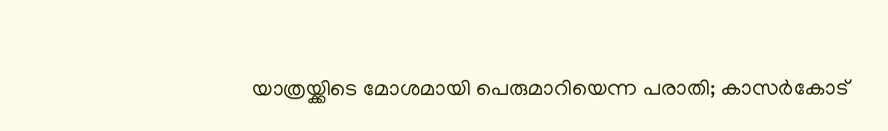യാത്രയ്ക്കിടെ മോശമായി പെരുമാറിയെന്ന പരാതി; കാസർകോട്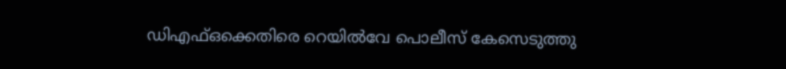ഡിഎഫ്ഒക്കെതിരെ റെയിൽവേ പൊലീസ് കേസെടുത്തു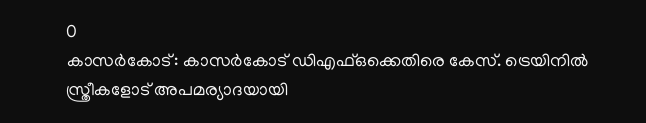0
കാസര്‍കോട്: കാസര്‍കോട് ഡിഎഫ്ഒക്കെതിരെ കേസ്. ട്രെയിനില്‍ സ്ത്രീകളോട് അപമര്യാദയായി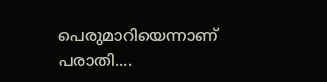പെരുമാറിയെന്നാണ് പരാതി....